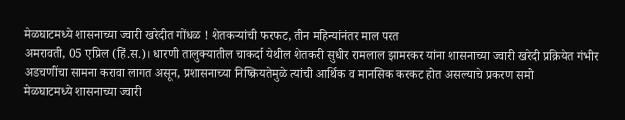मेळघाटमध्ये शासनाच्या ज्वारी खरेदीत गोंधळ ! शेतकऱ्यांची फरफट, तीन महिन्यांनंतर माल परत
अमरावती, 05 एप्रिल (हिं.स.)। धारणी तालुक्यातील चाकर्दा येथील शेतकरी सुधीर रामलाल झामरकर यांना शासनाच्या ज्वारी खरेदी प्रक्रियेत गंभीर अडचणींचा सामना करावा लागत असून, प्रशासनाच्या निष्क्रियतेमुळे त्यांची आर्थिक व मानसिक करकट होत असल्याचे प्रकरण समो
मेळघाटमध्ये शासनाच्या ज्वारी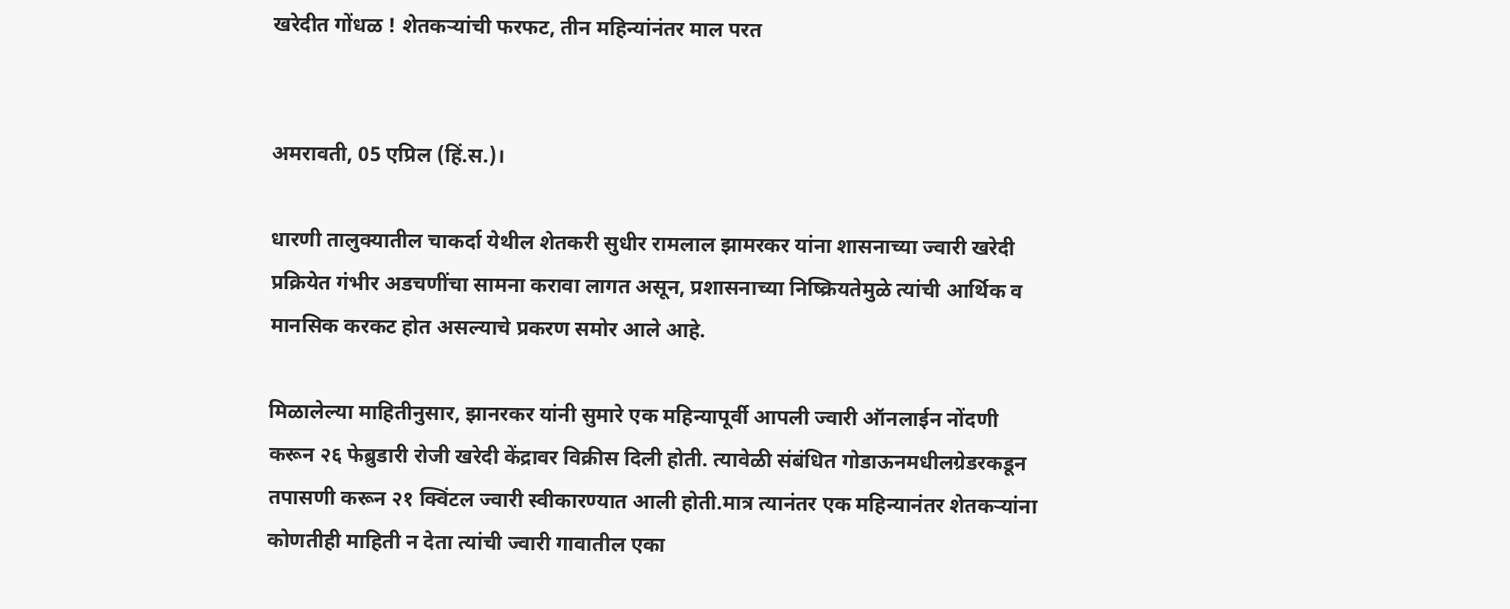खरेदीत गोंधळ ! शेतकऱ्यांची फरफट, तीन महिन्यांनंतर माल परत


अमरावती, 05 एप्रिल (हिं.स.)।

धारणी तालुक्यातील चाकर्दा येथील शेतकरी सुधीर रामलाल झामरकर यांना शासनाच्या ज्वारी खरेदी प्रक्रियेत गंभीर अडचणींचा सामना करावा लागत असून, प्रशासनाच्या निष्क्रियतेमुळे त्यांची आर्थिक व मानसिक करकट होत असल्याचे प्रकरण समोर आले आहे.

मिळालेल्या माहितीनुसार, झानरकर यांनी सुमारे एक महिन्यापूर्वी आपली ज्वारी ऑनलाईन नोंदणी करून २६ फेब्रुडारी रोजी खरेदी केंद्रावर विक्रीस दिली होती. त्यावेळी संबंधित गोडाऊनमधीलग्रेडरकडून तपासणी करून २१ क्विंटल ज्वारी स्वीकारण्यात आली होती.मात्र त्यानंतर एक महिन्यानंतर शेतकऱ्यांना कोणतीही माहिती न देता त्यांची ज्वारी गावातील एका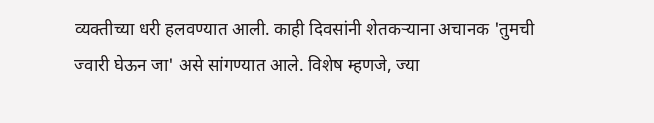व्यक्तीच्या धरी हलवण्यात आली. काही दिवसांनी शेतकऱ्याना अचानक 'तुमची ज्वारी घेऊन जा' असे सांगण्यात आले. विशेष म्हणजे, ज्या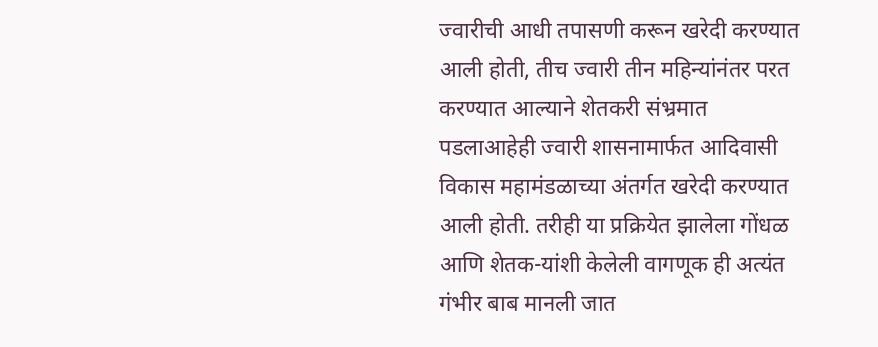ज्वारीची आधी तपासणी करून खरेदी करण्यात आली होती, तीच ज्वारी तीन महिन्यांनंतर परत करण्यात आल्याने शेतकरी संभ्रमात पडलाआहेही ज्वारी शासनामार्फत आदिवासी विकास महामंडळाच्या अंतर्गत खरेदी करण्यात आली होती. तरीही या प्रक्रियेत झालेला गोंधळ आणि शेतक-यांशी केलेली वागणूक ही अत्यंत गंभीर बाब मानली जात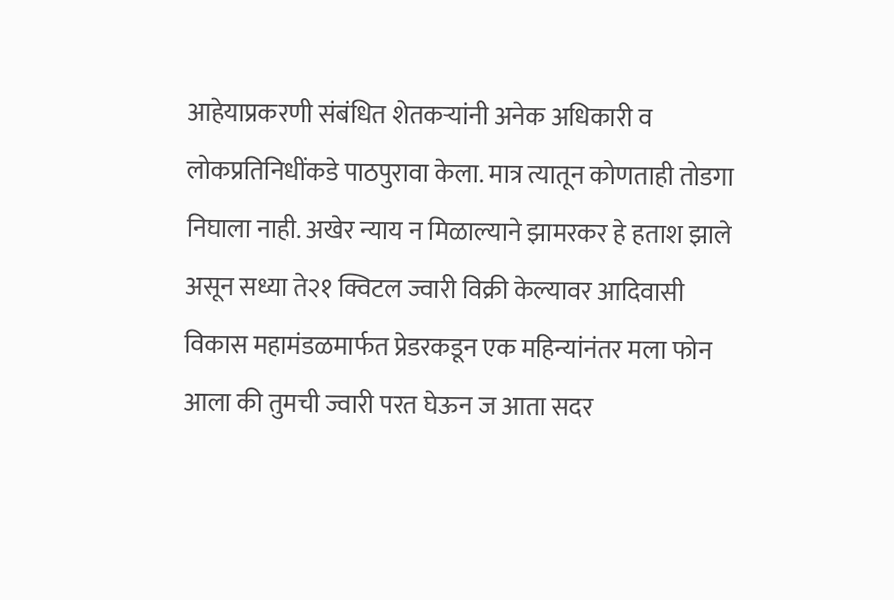आहेयाप्रकरणी संबंधित शेतकऱ्यांनी अनेक अधिकारी व लोकप्रतिनिधींकडे पाठपुरावा केला. मात्र त्यातून कोणताही तोडगा निघाला नाही. अखेर न्याय न मिळाल्याने झामरकर हे हताश झाले असून सध्या ते२१ क्विटल ज्वारी विक्री केल्यावर आदिवासी विकास महामंडळमार्फत प्रेडरकडून एक महिन्यांनंतर मला फोन आला की तुमची ज्वारी परत घेऊन ज आता सदर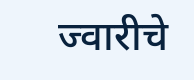ज्वारीचे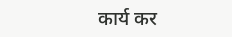कार्य कर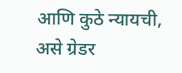आणि कुठे न्यायची, असे ग्रेडर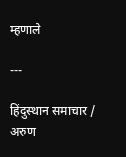म्हणाले

---

हिंदुस्थान समाचार / अरुण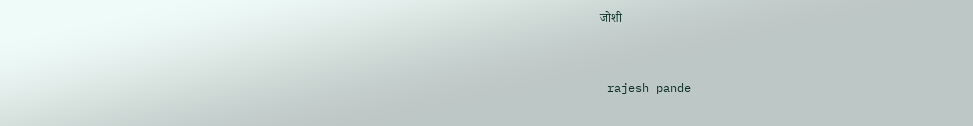जोशी


 rajesh pande